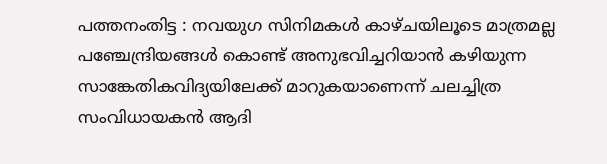പത്തനംതിട്ട : നവയുഗ സിനിമകൾ കാഴ്ചയിലൂടെ മാത്രമല്ല പഞ്ചേന്ദ്രിയങ്ങൾ കൊണ്ട് അനുഭവിച്ചറിയാൻ കഴിയുന്ന സാങ്കേതികവിദ്യയിലേക്ക് മാറുകയാണെന്ന് ചലച്ചിത്ര സംവിധായകൻ ആദി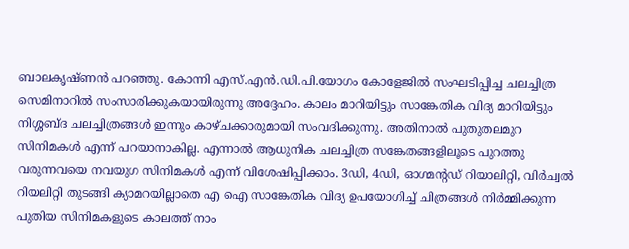ബാലകൃഷ്ണൻ പറഞ്ഞു. കോന്നി എസ്.എൻ.ഡി.പി.യോഗം കോളേജിൽ സംഘടിപ്പിച്ച ചലച്ചിത്ര സെമിനാറിൽ സംസാരിക്കുകയായിരുന്നു അദ്ദേഹം. കാലം മാറിയിട്ടും സാങ്കേതിക വിദ്യ മാറിയിട്ടും നിശ്ശബ്ദ ചലച്ചിത്രങ്ങൾ ഇന്നും കാഴ്ചക്കാരുമായി സംവദിക്കുന്നു. അതിനാൽ പുതുതലമുറ സിനിമകൾ എന്ന് പറയാനാകില്ല. എന്നാൽ ആധുനിക ചലച്ചിത്ര സങ്കേതങ്ങളിലൂടെ പുറത്തു വരുന്നവയെ നവയുഗ സിനിമകൾ എന്ന് വിശേഷിപ്പിക്കാം. 3ഡി, 4ഡി, ഓഗ്മൻ്റഡ് റിയാലിറ്റി, വിർച്വൽ റിയലിറ്റി തുടങ്ങി ക്യാമറയില്ലാതെ എ ഐ സാങ്കേതിക വിദ്യ ഉപയോഗിച്ച് ചിത്രങ്ങൾ നിർമ്മിക്കുന്ന പുതിയ സിനിമകളുടെ കാലത്ത് നാം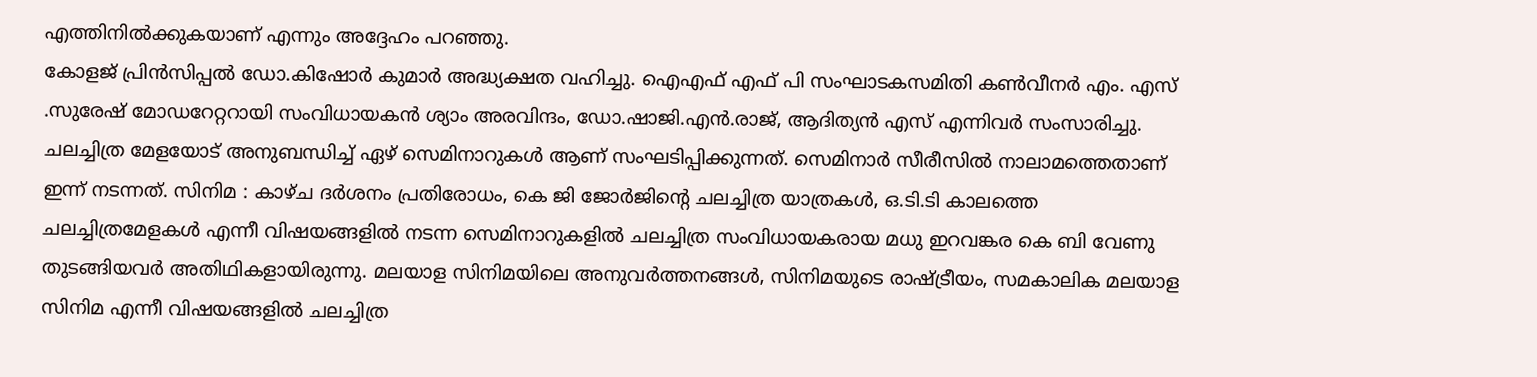എത്തിനിൽക്കുകയാണ് എന്നും അദ്ദേഹം പറഞ്ഞു.
കോളജ് പ്രിൻസിപ്പൽ ഡോ.കിഷോർ കുമാർ അദ്ധ്യക്ഷത വഹിച്ചു. ഐഎഫ് എഫ് പി സംഘാടകസമിതി കൺവീനർ എം. എസ് .സുരേഷ് മോഡറേറ്ററായി സംവിധായകൻ ശ്യാം അരവിന്ദം, ഡോ.ഷാജി.എൻ.രാജ്, ആദിത്യൻ എസ് എന്നിവർ സംസാരിച്ചു. ചലച്ചിത്ര മേളയോട് അനുബന്ധിച്ച് ഏഴ് സെമിനാറുകൾ ആണ് സംഘടിപ്പിക്കുന്നത്. സെമിനാർ സീരീസിൽ നാലാമത്തെതാണ് ഇന്ന് നടന്നത്. സിനിമ : കാഴ്ച ദർശനം പ്രതിരോധം, കെ ജി ജോർജിൻ്റെ ചലച്ചിത്ര യാത്രകൾ, ഒ.ടി.ടി കാലത്തെ ചലച്ചിത്രമേളകൾ എന്നീ വിഷയങ്ങളിൽ നടന്ന സെമിനാറുകളിൽ ചലച്ചിത്ര സംവിധായകരായ മധു ഇറവങ്കര കെ ബി വേണു തുടങ്ങിയവർ അതിഥികളായിരുന്നു. മലയാള സിനിമയിലെ അനുവർത്തനങ്ങൾ, സിനിമയുടെ രാഷ്ട്രീയം, സമകാലിക മലയാള സിനിമ എന്നീ വിഷയങ്ങളിൽ ചലച്ചിത്ര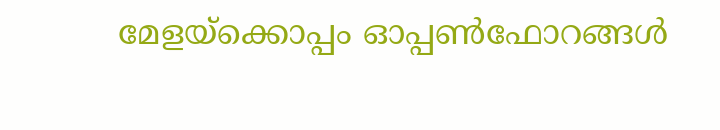മേളയ്ക്കൊപ്പം ഓപ്പൺഫോറങ്ങൾ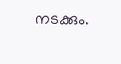നടക്കും.